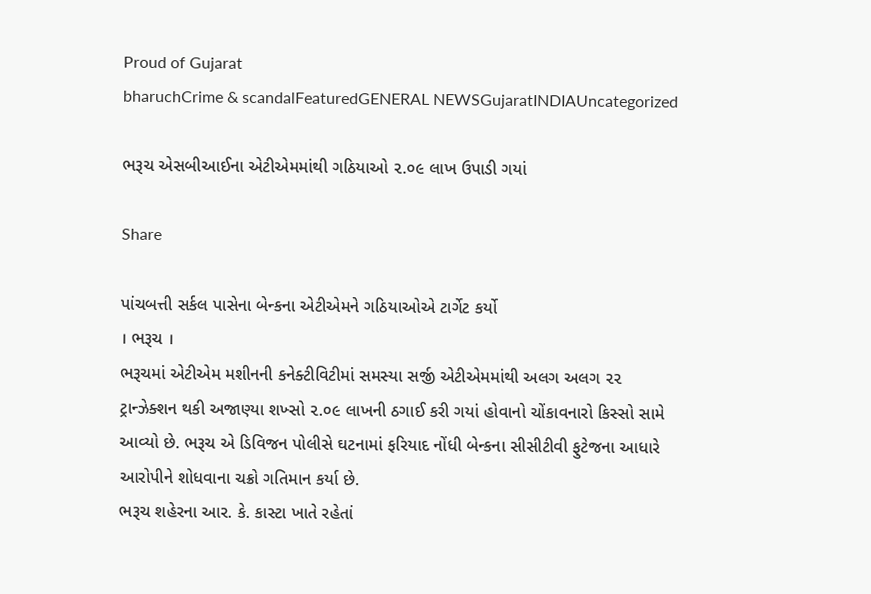Proud of Gujarat
bharuchCrime & scandalFeaturedGENERAL NEWSGujaratINDIAUncategorized

ભરૂચ એસબીઆઈના એટીએમમાંથી ગઠિયાઓ ૨.૦૯ લાખ ઉપાડી ગયાં

Share

પાંચબત્તી સર્કલ પાસેના બેન્કના એટીએમને ગઠિયાઓએ ટાર્ગેટ કર્યો
। ભરૂચ ।
ભરૂચમાં એટીએમ મશીનની કનેક્ટીવિટીમાં સમસ્યા સર્જી એટીએમમાંથી અલગ અલગ ૨૨ ટ્રાન્ઝેક્શન થકી અજાણ્યા શખ્સો ૨.૦૯ લાખની ઠગાઈ કરી ગયાં હોવાનો ચોંકાવનારો કિસ્સો સામે આવ્યો છે. ભરૂચ એ ડિવિજન પોલીસે ઘટનામાં ફરિયાદ નોંધી બેન્કના સીસીટીવી ફુટેજના આધારે આરોપીને શોધવાના ચક્રો ગતિમાન કર્યા છે.
ભરૂચ શહેરના આર. કે. કાસ્ટા ખાતે રહેતાં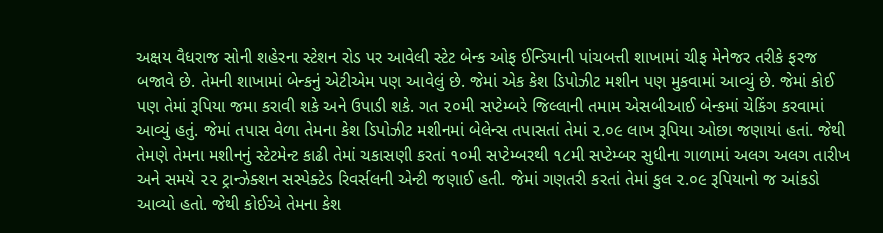અક્ષય વૈધરાજ સોની શહેરના સ્ટેશન રોડ પર આવેલી સ્ટેટ બેન્ક ઓફ ઈન્ડિયાની પાંચબત્તી શાખામાં ચીફ મેનેજર તરીકે ફરજ બજાવે છે. તેમની શાખામાં બેન્કનું એટીએમ પણ આવેલું છે. જેમાં એક કેશ ડિપોઝીટ મશીન પણ મુકવામાં આવ્યું છે. જેમાં કોઈ પણ તેમાં રૂપિયા જમા કરાવી શકે અને ઉપાડી શકે. ગત ૨૦મી સપ્ટેમ્બરે જિલ્લાની તમામ એસબીઆઈ બેન્કમાં ચેકિંગ કરવામાં આવ્યું હતું. જેમાં તપાસ વેળા તેમના કેશ ડિપોઝીટ મશીનમાં બેલેન્સ તપાસતાં તેમાં ૨.૦૯ લાખ રૂપિયા ઓછા જણાયાં હતાં. જેથી તેમણે તેમના મશીનનું સ્ટેટમેન્ટ કાઢી તેમાં ચકાસણી કરતાં ૧૦મી સપ્ટેમ્બરથી ૧૮મી સપ્ટેમ્બર સુધીના ગાળામાં અલગ અલગ તારીખ અને સમયે ૨૨ ટ્રાન્ઝેક્શન સસ્પેક્ટેડ રિવર્સલની એન્ટી જણાઈ હતી. જેમાં ગણતરી કરતાં તેમાં કુલ ૨.૦૯ રૂપિયાનો જ આંકડો આવ્યો હતો. જેથી કોઈએ તેમના કેશ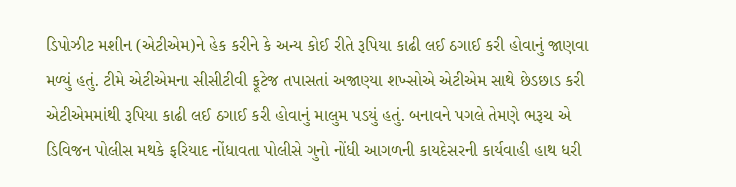ડિપોઝીટ મશીન (એટીએમ)ને હેક કરીને કે અન્ય કોઈ રીતે રૂપિયા કાઢી લઈ ઠગાઈ કરી હોવાનું જાણવા મળ્યું હતું. ટીમે એટીએમના સીસીટીવી ફૂટેજ તપાસતાં અજાણ્યા શખ્સોએ એટીએમ સાથે છેડછાડ કરી એટીએમમાંથી રૂપિયા કાઢી લઈ ઠગાઈ કરી હોવાનું માલુમ પડયું હતું. બનાવને પગલે તેમણે ભરૂચ એ ડિવિજન પોલીસ મથકે ફરિયાદ નોંધાવતા પોલીસે ગુનો નોંધી આગળની કાયદેસરની કાર્યવાહી હાથ ધરી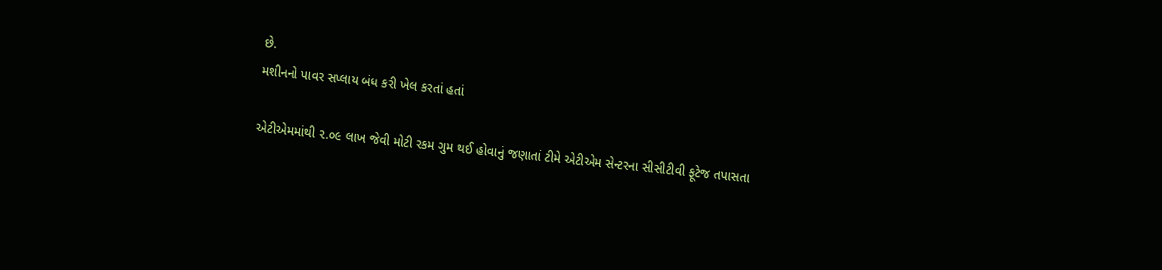છે.
મશીનનો પાવર સપ્લાય બંધ કરી ખેલ કરતાં હતાં

એટીએમમાંથી ૨.૦૯ લાખ જેવી મોટી રકમ ગુમ થઈ હોવાનું જણાતાં ટીમે એટીએમ સેન્ટરના સીસીટીવી ફૂટેજ તપાસતા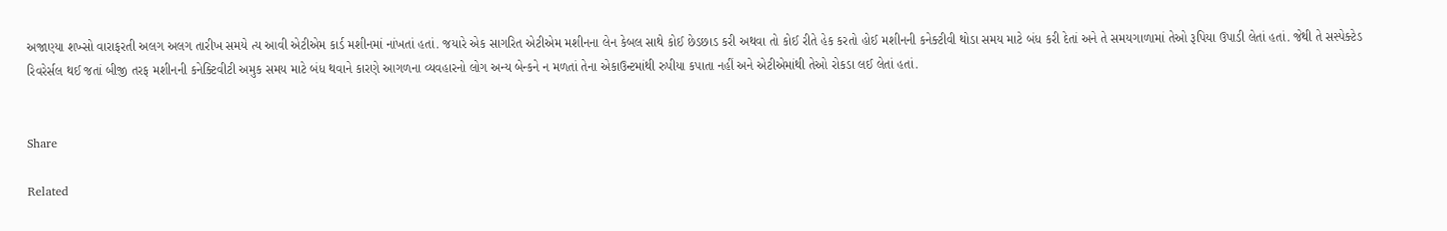અજાણ્યા શખ્સો વારાફરતી અલગ અલગ તારીખ સમયે ત્ય આવી એટીએમ કાર્ડ મશીનમાં નાંખતાં હતાં. જયારે એક સાગરિત એટીએમ મશીનના લેન કેબલ સાથે કોઈ છેડછાડ કરી અથવા તો કોઈ રીતે હેક કરતો હોઈ મશીનની કનેક્ટીવી થોડા સમય માટે બંધ કરી દેતાં અને તે સમયગાળામાં તેઓ રૂપિયા ઉપાડી લેતાં હતાં. જેથી તે સસ્પેક્ટેડ રિવરેર્સલ થઈ જતાં બીજી તરફ મશીનની કનેક્ટિવીટી અમુક સમય માટે બંધ થવાને કારણે આગળના વ્યવહારનો લોગ અન્ય બેન્કને ન મળતાં તેના એકાઉન્ટમાંથી રુપીયા કપાતા નહીં અને એટીએમાંથી તેઓ રોકડા લઈ લેતાં હતાં.


Share

Related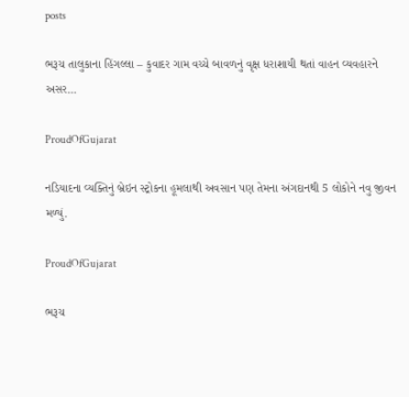posts

ભરૂચ તાલુકાના હિંગલ્લા – કુવાદર ગામ વચ્ચે બાવળનું વૃક્ષ ધરાશાયી થતાં વાહન વ્યવહારને અસર…

ProudOfGujarat

નડિયાદના વ્યક્તિનું બ્રેઇન સ્ટ્રોકના હૂમલાથી અવસાન પણ તેમના અંગદાનથી 5 લોકોને નવુ જીવન મળ્યું.

ProudOfGujarat

ભરૂચ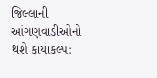જિલ્લાની આંગણવાડીઓનો થશે કાયાકલ્પ: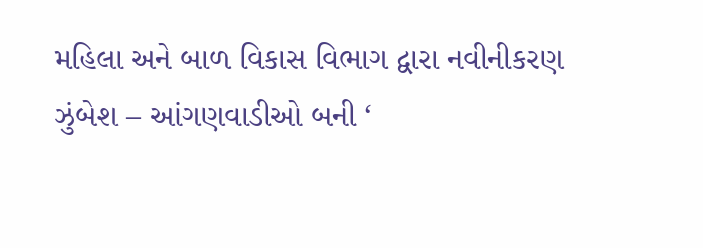મહિલા અને બાળ વિકાસ વિભાગ દ્વારા નવીનીકરણ ઝુંબેશ – આંગણવાડીઓ બની ‘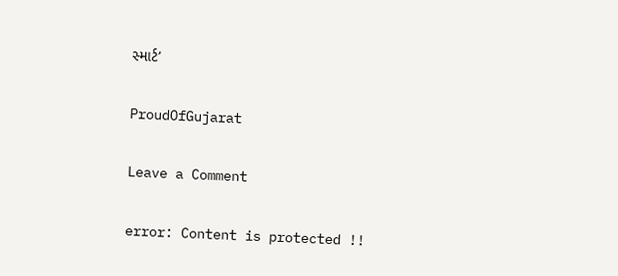સ્માર્ટ’

ProudOfGujarat

Leave a Comment

error: Content is protected !!